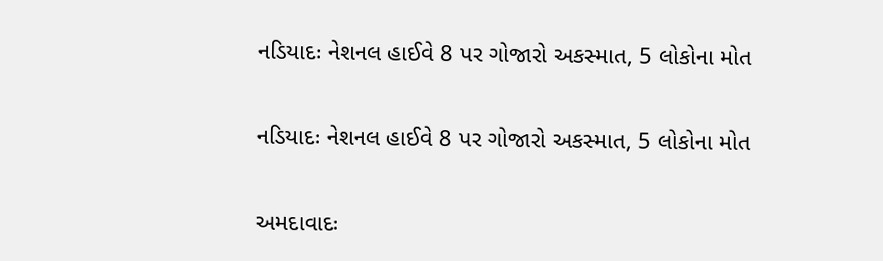નડિયાદઃ નેશનલ હાઈવે 8 પર ગોજારો અકસ્માત, 5 લોકોના મોત

નડિયાદઃ નેશનલ હાઈવે 8 પર ગોજારો અકસ્માત, 5 લોકોના મોત

અમદાવાદઃ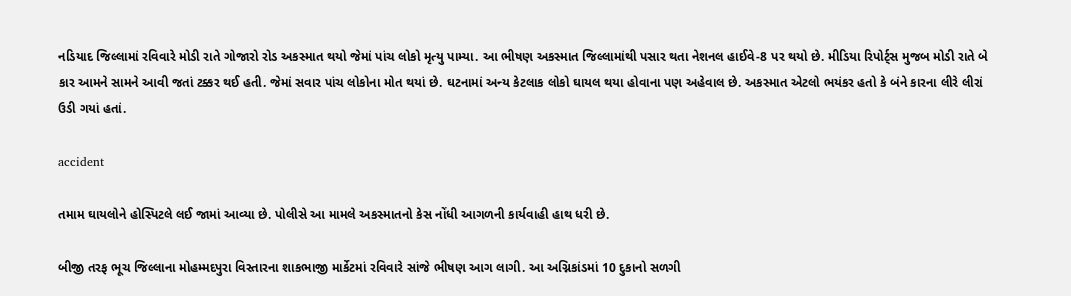નડિયાદ જિલ્લામાં રવિવારે મોડી રાતે ગોજારો રોડ અકસ્માત થયો જેમાં પાંચ લોકો મૃત્યુ પામ્યા. આ ભીષણ અકસ્માત જિલ્લામાંથી પસાર થતા નેશનલ હાઈવે-8 પર થયો છે. મીડિયા રિપોર્ટ્સ મુજબ મોડી રાતે બે કાર આમને સામને આવી જતાં ટક્કર થઈ હતી. જેમાં સવાર પાંચ લોકોના મોત થયાં છે. ઘટનામાં અન્ય કેટલાક લોકો ઘાયલ થયા હોવાના પણ અહેવાલ છે. અકસ્માત એટલો ભયંકર હતો કે બંને કારના લીરે લીરાં ઉડી ગયાં હતાં.

accident

તમામ ઘાયલોને હોસ્પિટલે લઈ જામાં આવ્યા છે. પોલીસે આ મામલે અકસ્માતનો કેસ નોંધી આગળની કાર્યવાહી હાથ ધરી છે.

બીજી તરફ ભૂચ જિલ્લાના મોહમ્મદપુરા વિસ્તારના શાકભાજી માર્કેટમાં રવિવારે સાંજે ભીષણ આગ લાગી. આ અગ્નિકાંડમાં 10 દુકાનો સળગી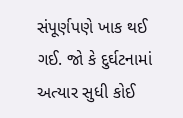સંપૂર્ણપણે ખાક થઈ ગઈ. જો કે દુર્ઘટનામાં અત્યાર સુધી કોઈ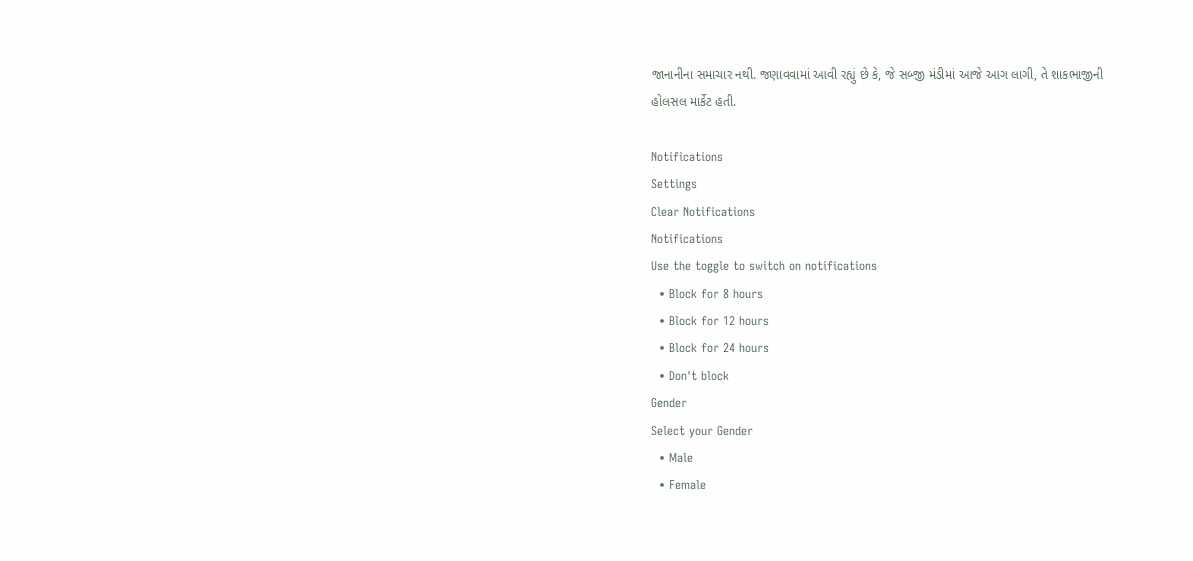જાનાનીના સમાચાર નથી. જણાવવામાં આવી રહ્યું છે કે, જે સબ્જી મંડીમાં આજે આગ લાગી, તે શાકભાજીની હોલસલ માર્કેટ હતી.

Notifications
Settings
Clear Notifications
Notifications
Use the toggle to switch on notifications
  • Block for 8 hours
  • Block for 12 hours
  • Block for 24 hours
  • Don't block
Gender
Select your Gender
  • Male
  • Female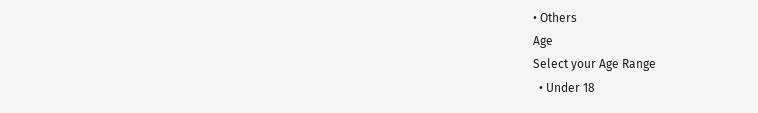• Others
Age
Select your Age Range
  • Under 18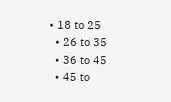• 18 to 25
  • 26 to 35
  • 36 to 45
  • 45 to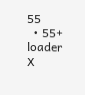55
  • 55+
loader
X